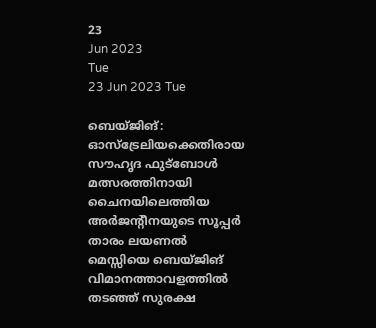23
Jun 2023
Tue
23 Jun 2023 Tue

ബെയ്ജിങ്: ഓസ്‌ട്രേലിയക്കെതിരായ സൗഹൃദ ഫുട്‌ബോൾ മത്സരത്തിനായി ചൈനയിലെത്തിയ അർജന്റീനയുടെ സൂപ്പർ താരം ലയണൽ മെസ്സിയെ ബെയ്ജിങ് വിമാനത്താവളത്തിൽ തടഞ്ഞ് സുരക്ഷ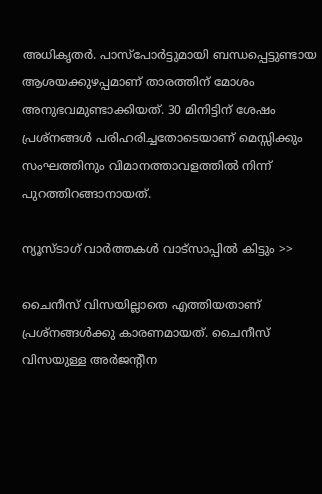അധികൃതർ. പാസ്പോർട്ടുമായി ബന്ധപ്പെട്ടുണ്ടായ ആശയക്കുഴപ്പമാണ് താരത്തിന് മോശം അനുഭവമുണ്ടാക്കിയത്. 30 മിനിട്ടിന് ശേഷം പ്രശ്നങ്ങൾ പരിഹരിച്ചതോടെയാണ് മെസ്സിക്കും സംഘത്തിനും വിമാനത്താവളത്തിൽ നിന്ന് പുറത്തിറങ്ങാനായത്.

ന്യൂസ്ടാഗ് വാര്‍ത്തകള്‍ വാട്‌സാപ്പില്‍ കിട്ടും >>

ചൈനീസ് വിസയില്ലാതെ എത്തിയതാണ് പ്രശ്നങ്ങൾക്കു കാരണമായത്. ചൈനീസ് വിസയുള്ള അർജന്റീന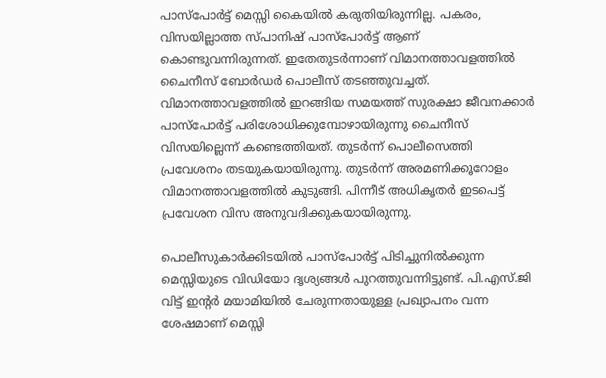പാസ്പോർട്ട് മെസ്സി കൈയിൽ കരുതിയിരുന്നില്ല. പകരം, വിസയില്ലാത്ത സ്പാനിഷ് പാസ്പോർട്ട് ആണ് കൊണ്ടുവന്നിരുന്നത്. ഇതേതുടർന്നാണ് വിമാനത്താവളത്തിൽ ചൈനീസ് ബോർഡർ പൊലീസ് തടഞ്ഞുവച്ചത്. വിമാനത്താവളത്തിൽ ഇറങ്ങിയ സമയത്ത് സുരക്ഷാ ജീവനക്കാർ പാസ്പോർട്ട് പരിശോധിക്കുമ്പോഴായിരുന്നു ചൈനീസ് വിസയില്ലെന്ന് കണ്ടെത്തിയത്. തുടർന്ന് പൊലീസെത്തി പ്രവേശനം തടയുകയായിരുന്നു. തുടർന്ന് അരമണിക്കൂറോളം വിമാനത്താവളത്തിൽ കുടുങ്ങി. പിന്നീട് അധികൃതർ ഇടപെട്ട് പ്രവേശന വിസ അനുവദിക്കുകയായിരുന്നു.

പൊലീസുകാർക്കിടയിൽ പാസ്പോർട്ട് പിടിച്ചുനിൽക്കുന്ന മെസ്സിയുടെ വിഡിയോ ദൃശ്യങ്ങൾ പുറത്തുവന്നിട്ടുണ്ട്. പി.എസ്.ജി വിട്ട് ഇന്റർ മയാമിയിൽ ചേരുന്നതായുള്ള പ്രഖ്യാപനം വന്ന ശേഷമാണ് മെസ്സി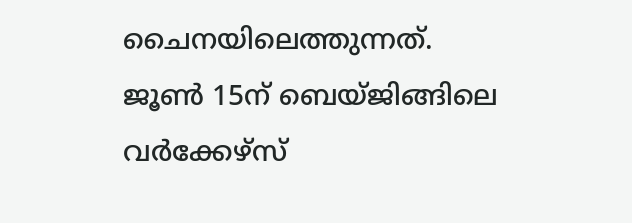ചൈനയിലെത്തുന്നത്. ജൂൺ 15ന് ബെയ്ജിങ്ങിലെ വർക്കേഴ്സ്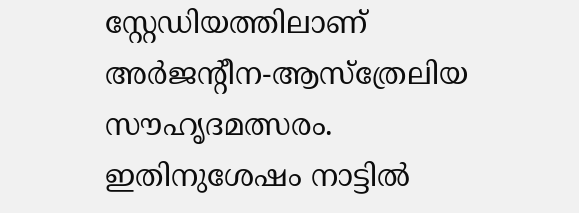സ്റ്റേഡിയത്തിലാണ് അർജന്റീന-ആസ്ത്രേലിയ സൗഹൃദമത്സരം. ഇതിനുശേഷം നാട്ടിൽ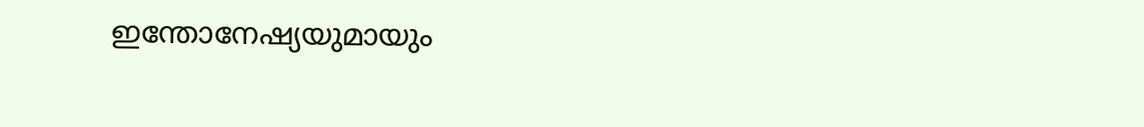ഇന്തോനേഷ്യയുമായും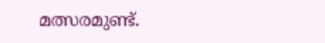മത്സരമുണ്ട്.